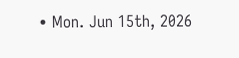• Mon. Jun 15th, 2026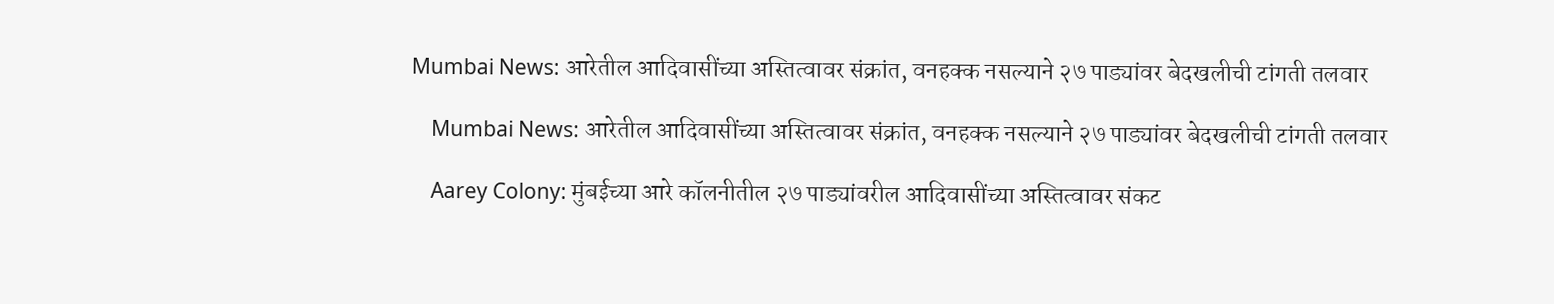Mumbai News: आरेतील आदिवासींच्या अस्तित्वावर संक्रांत, वनहक्क नसल्याने २७ पाड्यांवर बेदखलीची टांगती तलवार

    Mumbai News: आरेतील आदिवासींच्या अस्तित्वावर संक्रांत, वनहक्क नसल्याने २७ पाड्यांवर बेदखलीची टांगती तलवार

    Aarey Colony: मुंबईच्या आरे कॉलनीतील २७ पाड्यांवरील आदिवासींच्या अस्तित्वावर संकट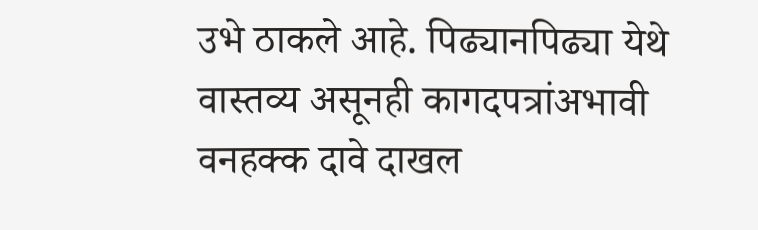उभे ठाकले आहे. पिढ्यानपिढ्या येथे वास्तव्य असूनही कागदपत्रांअभावी वनहक्क दावे दाखल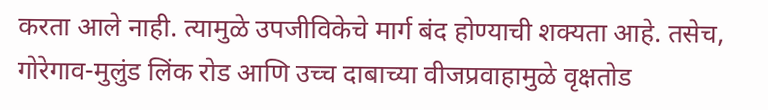करता आले नाही. त्यामुळे उपजीविकेचे मार्ग बंद होण्याची शक्यता आहे. तसेच, गोरेगाव-मुलुंड लिंक रोड आणि उच्च दाबाच्या वीजप्रवाहामुळे वृक्षतोड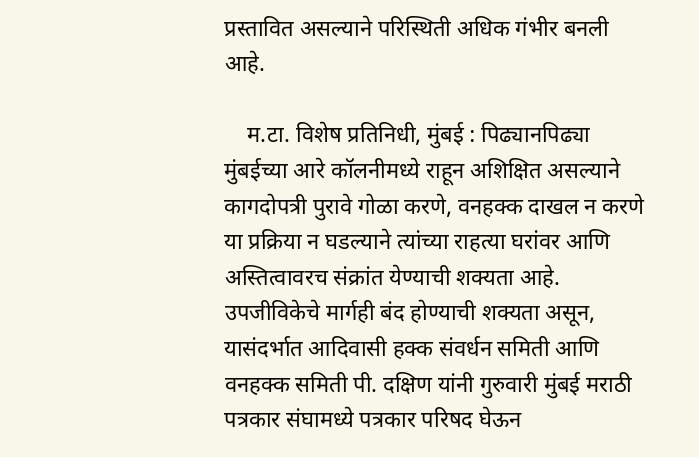प्रस्तावित असल्याने परिस्थिती अधिक गंभीर बनली आहे.

    म.टा. विशेष प्रतिनिधी, मुंबई : पिढ्यानपिढ्या मुंबईच्या आरे कॉलनीमध्ये राहून अशिक्षित असल्याने कागदोपत्री पुरावे गोळा करणे, वनहक्क दाखल न करणे या प्रक्रिया न घडल्याने त्यांच्या राहत्या घरांवर आणि अस्तित्वावरच संक्रांत येण्याची शक्यता आहे. उपजीविकेचे मार्गही बंद होण्याची शक्यता असून, यासंदर्भात आदिवासी हक्क संवर्धन समिती आणि वनहक्क समिती पी. दक्षिण यांनी गुरुवारी मुंबई मराठी पत्रकार संघामध्ये पत्रकार परिषद घेऊन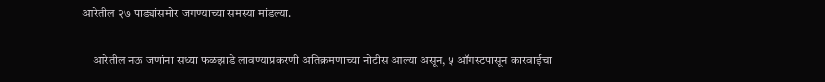आरेतील २७ पाड्यांसमोर जगण्याच्या समस्या मांडल्या.

    आरेतील नऊ जणांना सध्या फळझाडे लावण्याप्रकरणी अतिक्रमणाच्या नोटीस आल्या असून, ५ ऑगस्टपासून कारवाईचा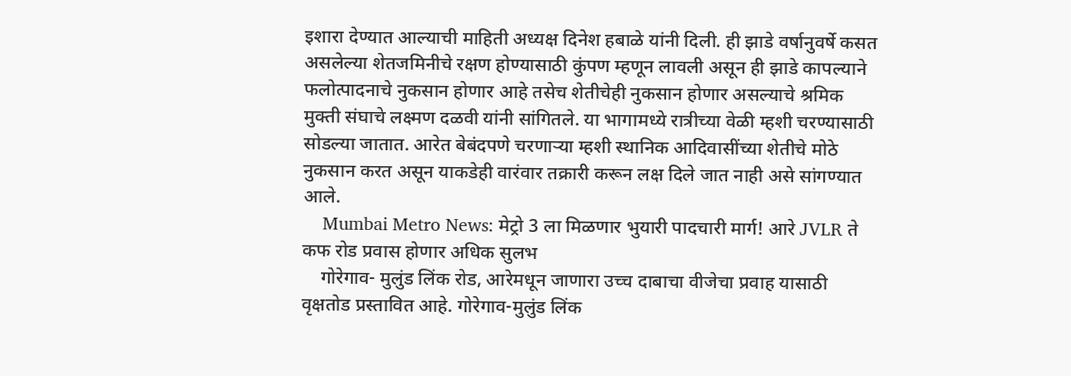इशारा देण्यात आल्याची माहिती अध्यक्ष दिनेश हबाळे यांनी दिली. ही झाडे वर्षानुवर्षे कसत असलेल्या शेतजमिनीचे रक्षण होण्यासाठी कुंपण म्हणून लावली असून ही झाडे कापल्याने फलोत्पादनाचे नुकसान होणार आहे तसेच शेतीचेही नुकसान होणार असल्याचे श्रमिक मुक्ती संघाचे लक्ष्मण दळवी यांनी सांगितले. या भागामध्ये रात्रीच्या वेळी म्हशी चरण्यासाठी सोडल्या जातात. आरेत बेबंदपणे चरणाऱ्या म्हशी स्थानिक आदिवासींच्या शेतीचे मोठे नुकसान करत असून याकडेही वारंवार तक्रारी करून लक्ष दिले जात नाही असे सांगण्यात आले.
    Mumbai Metro News: मेट्रो 3 ला मिळणार भुयारी पादचारी मार्ग! आरे JVLR ते कफ रोड प्रवास होणार अधिक सुलभ
    गोरेगाव- मुलुंड लिंक रोड, आरेमधून जाणारा उच्च दाबाचा वीजेचा प्रवाह यासाठी वृक्षतोड प्रस्तावित आहे. गोरेगाव-मुलुंड लिंक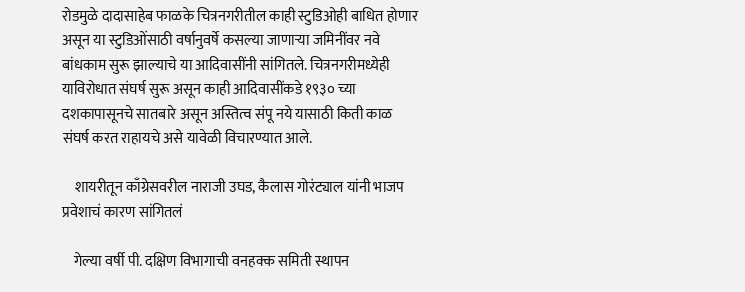रोडमुळे दादासाहेब फाळके चित्रनगरीतील काही स्टुडिओही बाधित होणार असून या स्टुडिओंसाठी वर्षानुवर्षे कसल्या जाणाऱ्या जमिनींवर नवे बांधकाम सुरू झाल्याचे या आदिवासींनी सांगितले. चित्रनगरीमध्येही याविरोधात संघर्ष सुरू असून काही आदिवासींकडे १९३० च्या दशकापासूनचे सातबारे असून अस्तित्व संपू नये यासाठी किती काळ संघर्ष करत राहायचे असे यावेळी विचारण्यात आले.

    शायरीतून काँग्रेसवरील नाराजी उघड, कैलास गोरंट्याल यांनी भाजप प्रवेशाचं कारण सांगितलं

    गेल्या वर्षी पी. दक्षिण विभागाची वनहक्क समिती स्थापन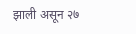झाली असून २७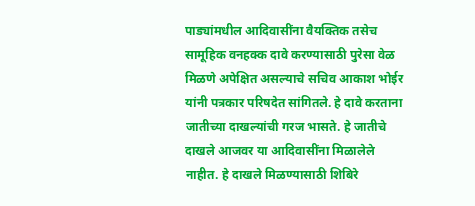पाड्यांमधील आदिवासींना वैयक्तिक तसेच सामूहिक वनहक्क दावे करण्यासाठी पुरेसा वेळ मिळणे अपेक्षित असल्याचे सचिव आकाश भोईर यांनी पत्रकार परिषदेत सांगितले. हे दावे करताना जातीच्या दाखल्यांची गरज भासते. हे जातीचे दाखले आजवर या आदिवासींना मिळालेले नाहीत. हे दाखले मिळण्यासाठी शिबिरे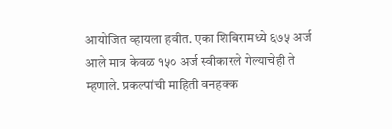आयोजित व्हायला हवीत. एका शिबिरामध्ये ६७५ अर्ज आले मात्र केवळ १५० अर्ज स्वीकारले गेल्याचेही ते म्हणाले. प्रकल्पांची माहिती वनहक्क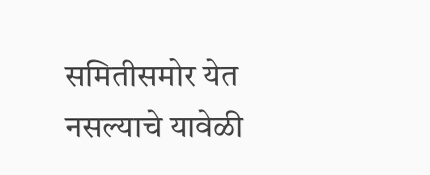समितीसमोर येत नसल्याचे यावेळी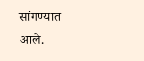सांगण्यात आले.